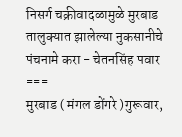निसर्ग चक्रीवादळामुळे मुरबाड तालुक्यात झालेल्या नुकसानीचे पंचनामे करा - चेतनसिंह पवार
===
मुरबाड ( मंगल डोंगरे )गुरूवार,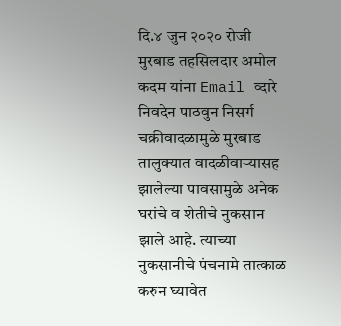दि.४ जुन २०२० रोजी मुरबाड तहसिलदार अमोल कदम यांना Email व्दारे निवदेन पाठवुन निसर्ग चक्रीवादळामुळे मुरबाड तालुक्यात वादळीवाऱ्यासह झालेल्या पावसामुळे अनेक घरांचे व शेतीचे नुकसान झाले आहे. त्याच्या नुकसानीचे पंचनामे तात्काळ करुन घ्यावेत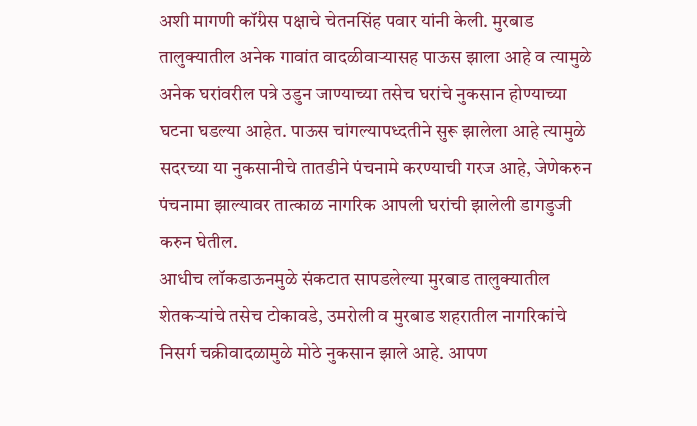अशी मागणी कॉंग्रेस पक्षाचे चेतनसिंह पवार यांनी केली. मुरबाड तालुक्यातील अनेक गावांत वादळीवाऱ्यासह पाऊस झाला आहे व त्यामुळे अनेक घरांवरील पत्रे उडुन जाण्याच्या तसेच घरांचे नुकसान होण्याच्या घटना घडल्या आहेत. पाऊस चांगल्यापध्दतीने सुरू झालेला आहे त्यामुळे सदरच्या या नुकसानीचे तातडीने पंचनामे करण्याची गरज आहे, जेणेकरुन पंचनामा झाल्यावर तात्काळ नागरिक आपली घरांची झालेली डागडुजी करुन घेतील.
आधीच लॉकडाऊनमुळे संकटात सापडलेल्या मुरबाड तालुक्यातील शेतकऱ्यांचे तसेच टोकावडे, उमरोली व मुरबाड शहरातील नागरिकांचे निसर्ग चक्रीवादळामुळे मोठे नुकसान झाले आहे. आपण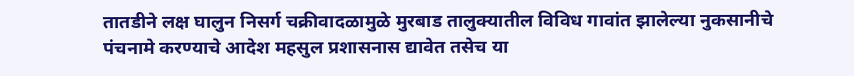तातडीने लक्ष घालुन निसर्ग चक्रीवादळामुळे मुरबाड तालुक्यातील विविध गावांत झालेल्या नुकसानीचे पंचनामे करण्याचे आदेश महसुल प्रशासनास द्यावेत तसेच या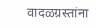वादळग्रस्तांना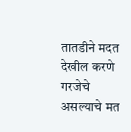तातडीने मदत देखील करणे गरजेचे असल्याचे मत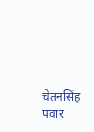चेतनसिंह पवार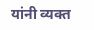यांनी व्यक्त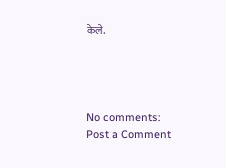केले.




No comments:
Post a Comment